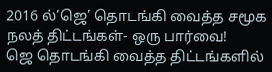2016 ல்‘ஜெ’ தொடங்கி வைத்த சமூக நலத் திட்டங்கள்- ஒரு பார்வை!
ஜெ தொடங்கி வைத்த திட்டங்களில்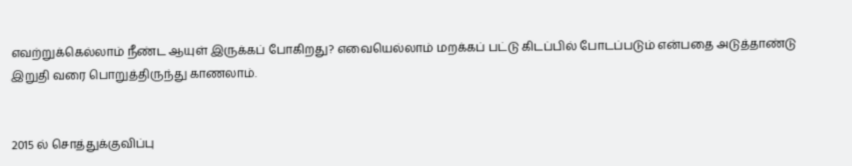எவற்றுக்கெல்லாம் நீண்ட ஆயுள் இருக்கப் போகிறது? எவையெல்லாம் மறக்கப் பட்டு கிடப்பில் போடப்படும் என்பதை அடுத்தாண்டு இறுதி வரை பொறுத்திருந்து காணலாம்.


2015 ல் சொத்துக்குவிப்பு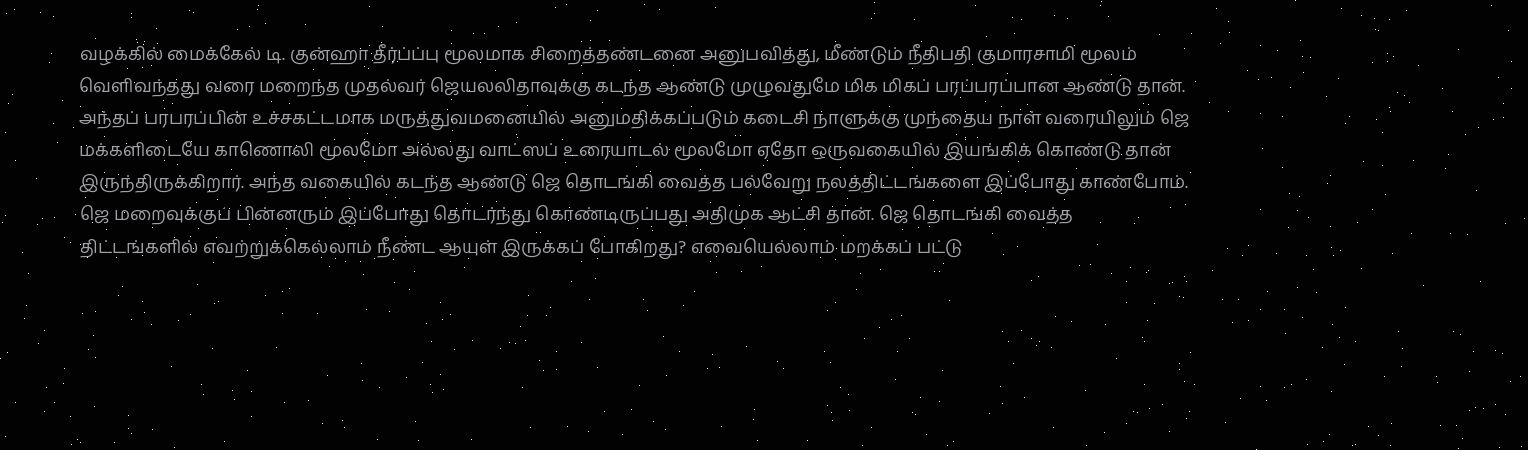வழக்கில் மைக்கேல் டி. குன்ஹா தீர்ப்ப்பு மூலமாக சிறைத்தண்டனை அனுபவித்து, மீண்டும் நீதிபதி குமாரசாமி மூலம் வெளிவந்தது வரை மறைந்த முதல்வர் ஜெயலலிதாவுக்கு கடந்த ஆண்டு முழுவதுமே மிக மிகப் பரப்பரப்பான ஆண்டு தான். அந்தப் பரபரப்பின் உச்சகட்டமாக மருத்துவமனையில் அனுமதிக்கப்படும் கடைசி நாளுக்கு முந்தைய நாள் வரையிலும் ஜெ மக்களிடையே காணொலி மூலமோ அல்லது வாட்ஸப் உரையாடல் மூலமோ ஏதோ ஒருவகையில் இயங்கிக் கொண்டு தான் இருந்திருக்கிறார். அந்த வகையில் கடந்த ஆண்டு ஜெ தொடங்கி வைத்த பல்வேறு நலத்திட்டங்களை இப்போது காண்போம். ஜெ மறைவுக்குப் பின்னரும் இப்போது தொடர்ந்து கொண்டிருப்பது அதிமுக ஆட்சி தான். ஜெ தொடங்கி வைத்த திட்டங்களில் எவற்றுக்கெல்லாம் நீண்ட ஆயுள் இருக்கப் போகிறது? எவையெல்லாம் மறக்கப் பட்டு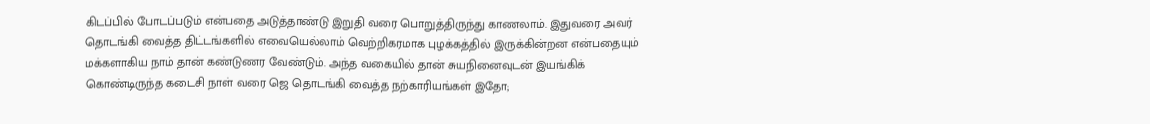கிடப்பில் போடப்படும் என்பதை அடுத்தாண்டு இறுதி வரை பொறுத்திருந்து காணலாம். இதுவரை அவர் தொடங்கி வைத்த திட்டங்களில் எவையெல்லாம் வெற்றிகரமாக புழக்கத்தில் இருக்கின்றன என்பதையும் மக்களாகிய நாம் தான் கண்டுணர வேண்டும். அந்த வகையில் தான் சுயநினைவுடன் இயங்கிக் கொண்டிருந்த கடைசி நாள் வரை ஜெ தொடங்கி வைத்த நற்காரியங்கள் இதோ;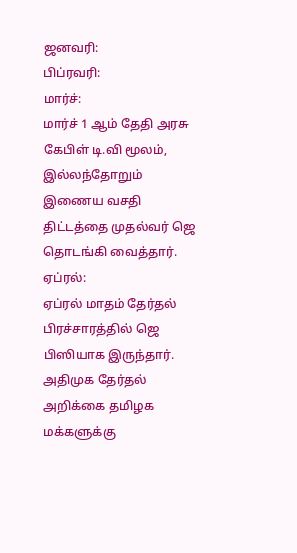ஜனவரி:
பிப்ரவரி:
மார்ச்:
மார்ச் 1 ஆம் தேதி அரசு கேபிள் டி.வி மூலம், இல்லந்தோறும் இணைய வசதி திட்டத்தை முதல்வர் ஜெ தொடங்கி வைத்தார்.
ஏப்ரல்:
ஏப்ரல் மாதம் தேர்தல் பிரச்சாரத்தில் ஜெ பிஸியாக இருந்தார். அதிமுக தேர்தல் அறிக்கை தமிழக மக்களுக்கு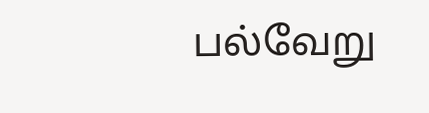பல்வேறு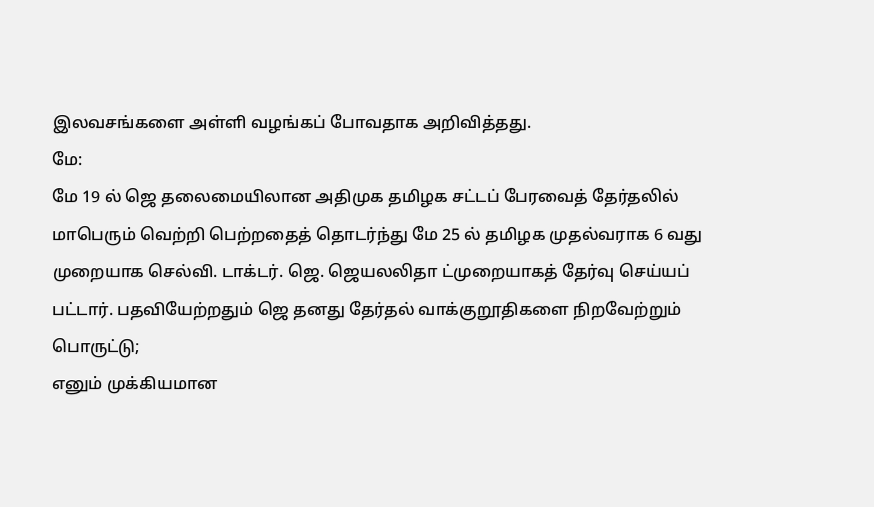இலவசங்களை அள்ளி வழங்கப் போவதாக அறிவித்தது.
மே:
மே 19 ல் ஜெ தலைமையிலான அதிமுக தமிழக சட்டப் பேரவைத் தேர்தலில் மாபெரும் வெற்றி பெற்றதைத் தொடர்ந்து மே 25 ல் தமிழக முதல்வராக 6 வது முறையாக செல்வி. டாக்டர். ஜெ. ஜெயலலிதா ட்முறையாகத் தேர்வு செய்யப் பட்டார். பதவியேற்றதும் ஜெ தனது தேர்தல் வாக்குறூதிகளை நிறவேற்றும் பொருட்டு;
எனும் முக்கியமான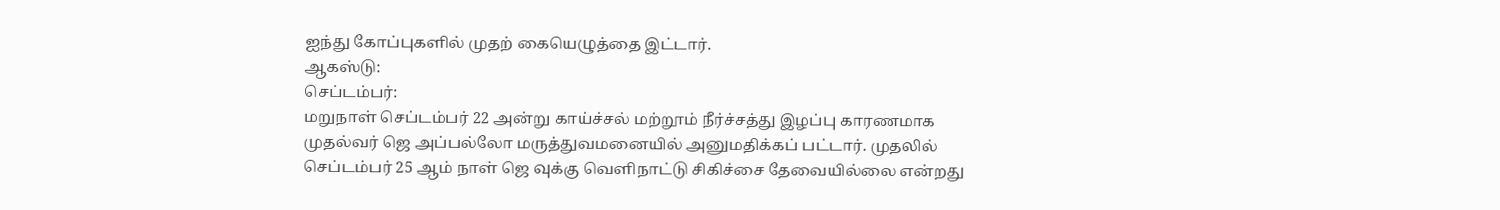ஐந்து கோப்புகளில் முதற் கையெழுத்தை இட்டார்.
ஆகஸ்டு:
செப்டம்பர்:
மறுநாள் செப்டம்பர் 22 அன்று காய்ச்சல் மற்றூம் நீர்ச்சத்து இழப்பு காரணமாக முதல்வர் ஜெ அப்பல்லோ மருத்துவமனையில் அனுமதிக்கப் பட்டார். முதலில் செப்டம்பர் 25 ஆம் நாள் ஜெ வுக்கு வெளிநாட்டு சிகிச்சை தேவையில்லை என்றது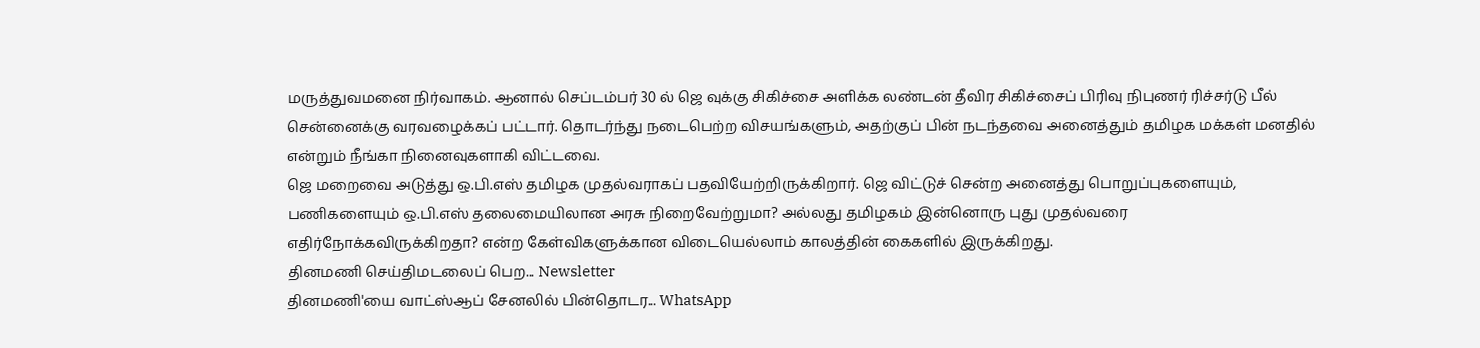மருத்துவமனை நிர்வாகம். ஆனால் செப்டம்பர் 30 ல் ஜெ வுக்கு சிகிச்சை அளிக்க லண்டன் தீவிர சிகிச்சைப் பிரிவு நிபுணர் ரிச்சர்டு பீல் சென்னைக்கு வரவழைக்கப் பட்டார். தொடர்ந்து நடைபெற்ற விசயங்களும், அதற்குப் பின் நடந்தவை அனைத்தும் தமிழக மக்கள் மனதில் என்றும் நீங்கா நினைவுகளாகி விட்டவை.
ஜெ மறைவை அடுத்து ஒ.பி.எஸ் தமிழக முதல்வராகப் பதவியேற்றிருக்கிறார். ஜெ விட்டுச் சென்ற அனைத்து பொறுப்புகளையும், பணிகளையும் ஒ.பி.எஸ் தலைமையிலான அரசு நிறைவேற்றுமா? அல்லது தமிழகம் இன்னொரு புது முதல்வரை எதிர்நோக்கவிருக்கிறதா? என்ற கேள்விகளுக்கான விடையெல்லாம் காலத்தின் கைகளில் இருக்கிறது.
தினமணி செய்திமடலைப் பெற... Newsletter
தினமணி'யை வாட்ஸ்ஆப் சேனலில் பின்தொடர... WhatsApp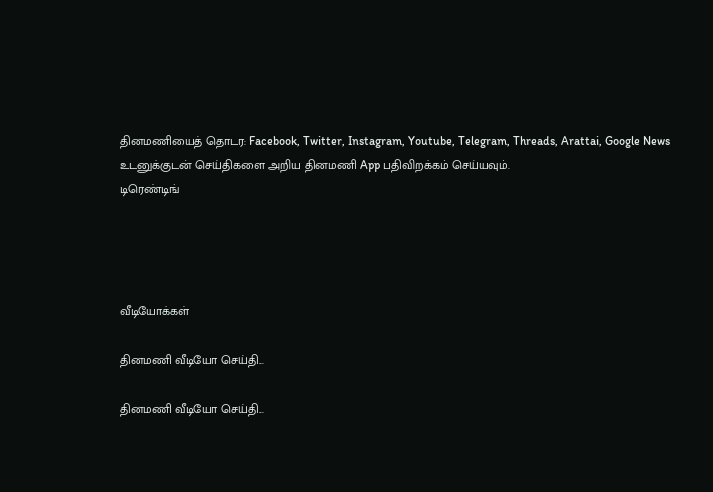தினமணியைத் தொடர: Facebook, Twitter, Instagram, Youtube, Telegram, Threads, Arattai, Google News
உடனுக்குடன் செய்திகளை அறிய தினமணி App பதிவிறக்கம் செய்யவும்.
டிரெண்டிங்




வீடியோக்கள்

தினமணி வீடியோ செய்தி...

தினமணி வீடியோ செய்தி...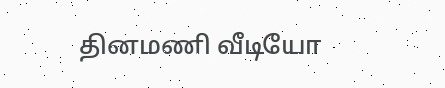தினமணி வீடியோ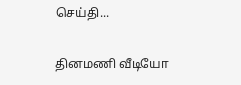செய்தி...

தினமணி வீடியோ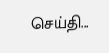செய்தி...